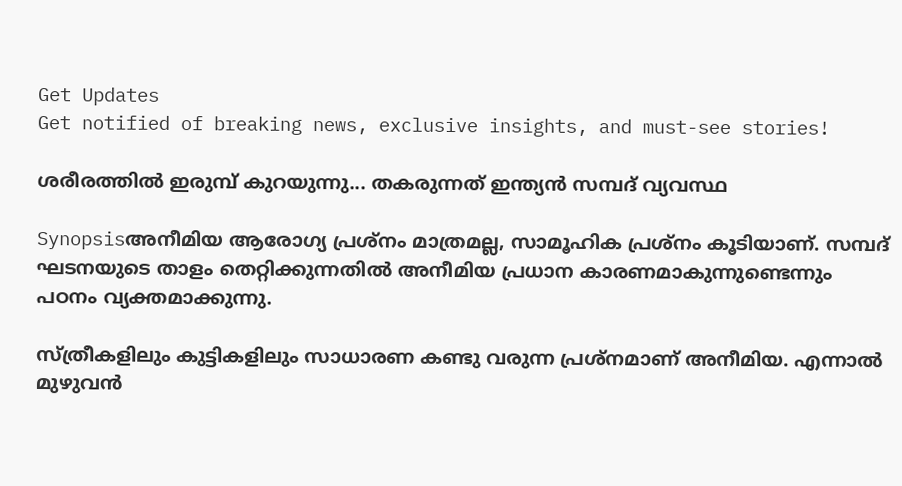Get Updates
Get notified of breaking news, exclusive insights, and must-see stories!

ശരീരത്തിൽ ഇരുമ്പ് കുറയുന്നു... തകരുന്നത് ഇന്ത്യൻ സമ്പദ് വ്യവസ്ഥ

Synopsisഅനീമിയ ആരോഗ്യ പ്രശ്നം മാത്രമല്ല, സാമൂഹിക പ്രശ്‌നം കൂടിയാണ്. സമ്പദ് ഘടനയുടെ താളം തെറ്റിക്കുന്നതില്‍ അനീമിയ പ്രധാന കാരണമാകുന്നുണ്ടെന്നും പഠനം വ്യക്തമാക്കുന്നു.

സ്ത്രീകളിലും കുട്ടികളിലും സാധാരണ കണ്ടു വരുന്ന പ്രശ്നമാണ് അനീമിയ. എന്നാല്‍ മുഴുവന്‍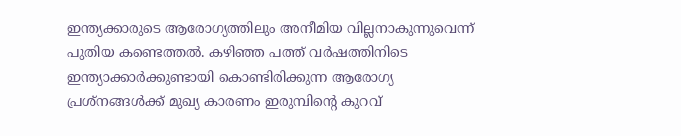ഇന്ത്യക്കാരുടെ ആരോഗ്യത്തിലും അനീമിയ വില്ലനാകുന്നുവെന്ന് പുതിയ കണ്ടെത്തല്‍. കഴിഞ്ഞ പത്ത് വര്‍ഷത്തിനിടെ ഇന്ത്യാക്കാര്‍ക്കുണ്ടായി കൊണ്ടിരിക്കുന്ന ആരോഗ്യ പ്രശ്‌നങ്ങള്‍ക്ക് മുഖ്യ കാരണം ഇരുമ്പിന്‍റെ കുറവ്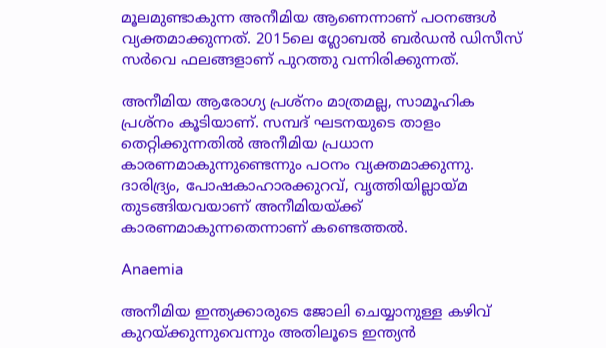മൂലമുണ്ടാകുന്ന അനീമിയ ആണെന്നാണ് പഠനങ്ങള്‍ വ്യക്തമാക്കുന്നത്. 2015ലെ ഗ്ലോബല്‍ ബര്‍ഡന്‍ ഡിസീസ് സര്‍വെ ഫലങ്ങളാണ് പുറത്തു വന്നിരിക്കുന്നത്.

അനീമിയ ആരോഗ്യ പ്രശ്നം മാത്രമല്ല, സാമൂഹിക പ്രശ്‌നം കൂടിയാണ്. സമ്പദ് ഘടനയുടെ താളം തെറ്റിക്കുന്നതില്‍ അനീമിയ പ്രധാന കാരണമാകുന്നുണ്ടെന്നും പഠനം വ്യക്തമാക്കുന്നു. ദാരിദ്ര്യം, പോഷകാഹാരക്കുറവ്, വൃത്തിയില്ലായ്മ തുടങ്ങിയവയാണ് അനീമിയയ്ക്ക് കാരണമാകുന്നതെന്നാണ് കണ്ടെത്തല്‍.

Anaemia

അനീമിയ ഇന്ത്യക്കാരുടെ ജോലി ചെയ്യാനുള്ള കഴിവ് കുറയ്ക്കുന്നുവെന്നും അതിലൂടെ ഇന്ത്യന്‍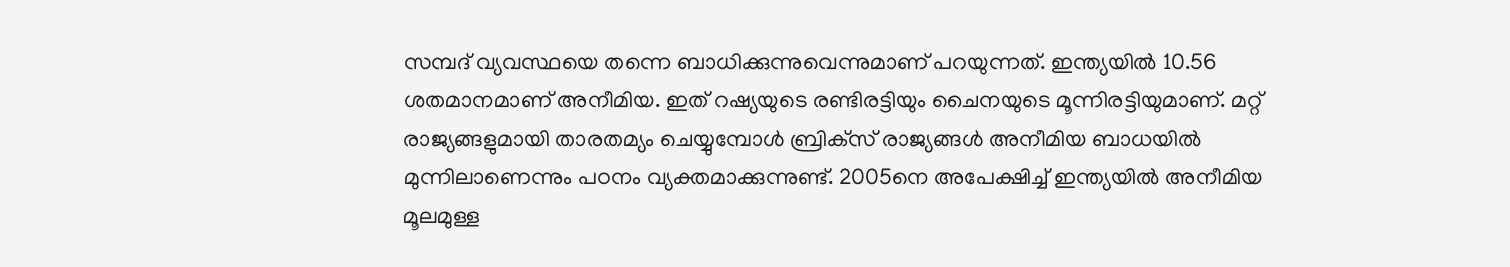സമ്പദ് വ്യവസ്ഥയെ തന്നെ ബാധിക്കുന്നുവെന്നുമാണ് പറയുന്നത്. ഇന്ത്യയില്‍ 10.56 ശതമാനമാണ് അനീമിയ. ഇത് റഷ്യയുടെ രണ്ടിരട്ടിയും ചൈനയുടെ മൂന്നിരട്ടിയുമാണ്. മറ്റ് രാജ്യങ്ങളുമായി താരതമ്യം ചെയ്യുമ്പോള്‍ ബ്രിക്‌സ് രാജ്യങ്ങള്‍ അനീമിയ ബാധയില്‍ മുന്നിലാണെന്നും പഠനം വ്യക്തമാക്കുന്നുണ്ട്. 2005നെ അപേക്ഷിച്ച് ഇന്ത്യയില്‍ അനീമിയ മൂലമുള്ള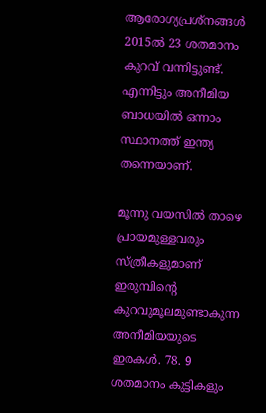ആരോഗ്യപ്രശ്‌നങ്ങള്‍ 2015ല്‍ 23 ശതമാനം കുറവ് വന്നിട്ടുണ്ട്. എന്നിട്ടും അനീമിയ ബാധയില്‍ ഒന്നാം സ്ഥാനത്ത് ഇന്ത്യ തന്നെയാണ്.

മൂന്നു വയസില്‍ താഴെ പ്രായമുള്ളവരും സ്ത്രീകളുമാണ് ഇരുമ്പിന്‍റെ കുറവുമൂലമുണ്ടാകുന്ന അനീമിയയുടെ ഇരകള്‍. 78. 9 ശതമാനം കുട്ടികളും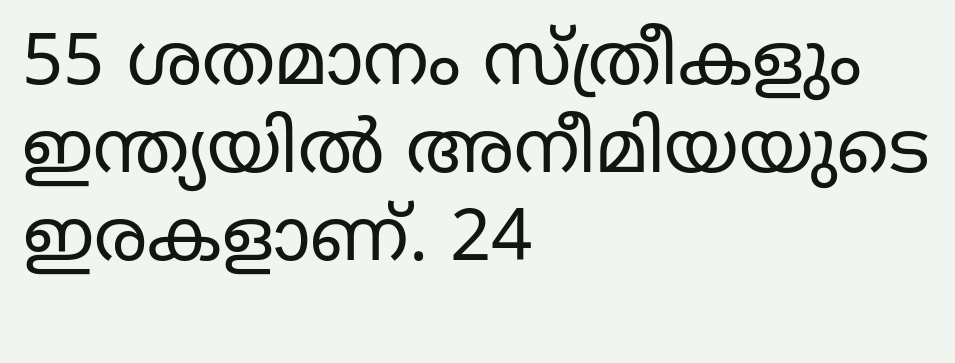55 ശതമാനം സ്ത്രീകളും ഇന്ത്യയില്‍ അനീമിയയുടെ ഇരകളാണ്. 24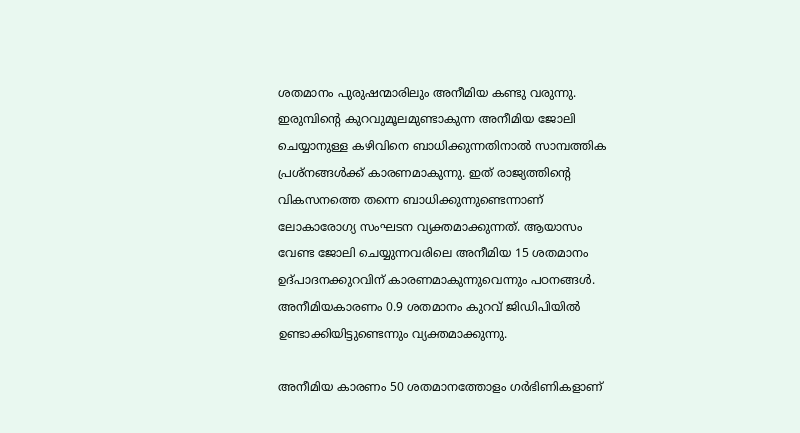ശതമാനം പുരുഷന്മാരിലും അനീമിയ കണ്ടു വരുന്നു. ഇരുമ്പിന്‍റെ കുറവുമൂലമുണ്ടാകുന്ന അനീമിയ ജോലി ചെയ്യാനുള്ള കഴിവിനെ ബാധിക്കുന്നതിനാല്‍ സാമ്പത്തിക പ്രശ്‌നങ്ങള്‍ക്ക് കാരണമാകുന്നു. ഇത് രാജ്യത്തിന്റെ വികസനത്തെ തന്നെ ബാധിക്കുന്നുണ്ടെന്നാണ് ലോകാരോഗ്യ സംഘടന വ്യക്തമാക്കുന്നത്. ആയാസം വേണ്ട ജോലി ചെയ്യുന്നവരിലെ അനീമിയ 15 ശതമാനം ഉദ്പാദനക്കുറവിന് കാരണമാകുന്നുവെന്നും പഠനങ്ങള്‍. അനീമിയകാരണം 0.9 ശതമാനം കുറവ് ജിഡിപിയില്‍ ഉണ്ടാക്കിയിട്ടുണ്ടെന്നും വ്യക്തമാക്കുന്നു.

അനീമിയ കാരണം 50 ശതമാനത്തോളം ഗര്‍ഭിണികളാണ്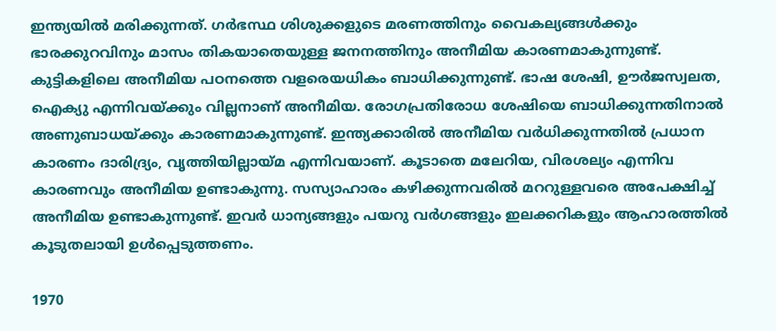ഇന്ത്യയില്‍ മരിക്കുന്നത്. ഗര്‍ഭസ്ഥ ശിശുക്കളുടെ മരണത്തിനും വൈകല്യങ്ങള്‍ക്കും ഭാരക്കുറവിനും മാസം തികയാതെയുള്ള ജനനത്തിനും അനീമിയ കാരണമാകുന്നുണ്ട്. കുട്ടികളിലെ അനീമിയ പഠനത്തെ വളരെയധികം ബാധിക്കുന്നുണ്ട്. ഭാഷ ശേഷി, ഊര്‍ജസ്വലത, ഐക്യു എന്നിവയ്ക്കും വില്ലനാണ് അനീമിയ. രോഗപ്രതിരോധ ശേഷിയെ ബാധിക്കുന്നതിനാല്‍ അണുബാധയ്ക്കും കാരണമാകുന്നുണ്ട്. ഇന്ത്യക്കാരില്‍ അനീമിയ വര്‍ധിക്കുന്നതില്‍ പ്രധാന കാരണം ദാരിദ്ര്യം, വൃത്തിയില്ലായ്മ എന്നിവയാണ്. കൂടാതെ മലേറിയ, വിരശല്യം എന്നിവ കാരണവും അനീമിയ ഉണ്ടാകുന്നു. സസ്യാഹാരം കഴിക്കുന്നവരില്‍ മററുള്ളവരെ അപേക്ഷിച്ച് അനീമിയ ഉണ്ടാകുന്നുണ്ട്. ഇവര്‍ ധാന്യങ്ങളും പയറു വര്‍ഗങ്ങളും ഇലക്കറികളും ആഹാരത്തില്‍ കൂടുതലായി ഉള്‍പ്പെടുത്തണം.

1970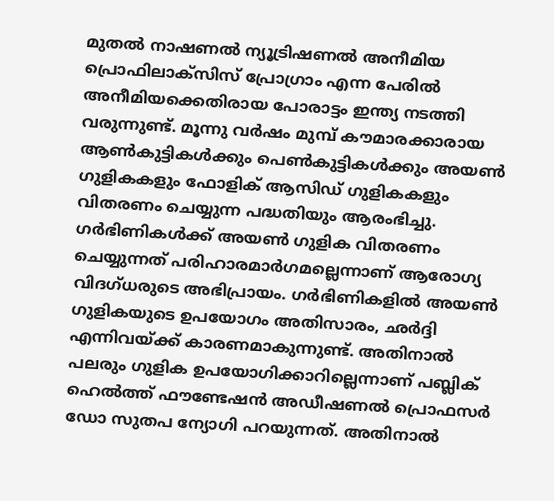മുതല്‍ നാഷണല്‍ ന്യൂട്രിഷണല്‍ അനീമിയ പ്രൊഫിലാക്‌സിസ് പ്രോഗ്രാം എന്ന പേരില്‍ അനീമിയക്കെതിരായ പോരാട്ടം ഇന്ത്യ നടത്തി വരുന്നുണ്ട്. മൂന്നു വര്‍ഷം മുമ്പ് കൗമാരക്കാരായ ആണ്‍കുട്ടികള്‍ക്കും പെണ്‍കുട്ടികള്‍ക്കും അയണ്‍ ഗുളികകളും ഫോളിക് ആസിഡ് ഗുളികകളും വിതരണം ചെയ്യുന്ന പദ്ധതിയും ആരംഭിച്ചു. ഗര്‍ഭിണികള്‍ക്ക് അയണ്‍ ഗുളിക വിതരണം ചെയ്യുന്നത് പരിഹാരമാര്‍ഗമല്ലെന്നാണ് ആരോഗ്യ വിദഗ്ധരുടെ അഭിപ്രായം. ഗര്‍ഭിണികളില്‍ അയണ്‍ ഗുളികയുടെ ഉപയോഗം അതിസാരം, ഛർദ്ദി എന്നിവയ്ക്ക് കാരണമാകുന്നുണ്ട്. അതിനാല്‍ പലരും ഗുളിക ഉപയോഗിക്കാറില്ലെന്നാണ് പബ്ലിക് ഹെല്‍ത്ത് ഫൗണ്ടേഷന്‍ അഡീഷണല്‍ പ്രൊഫസര്‍ ഡോ സുതപ ന്യോഗി പറയുന്നത്. അതിനാല്‍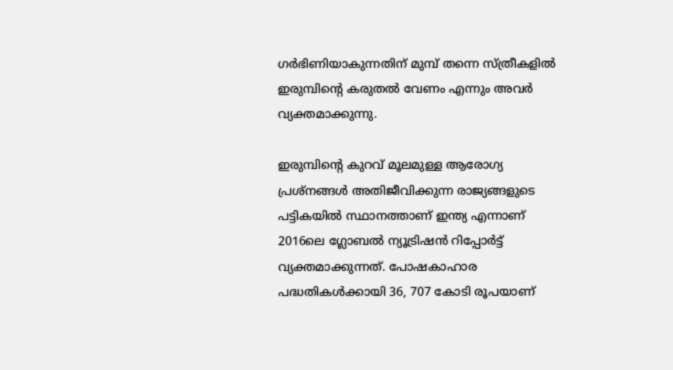ഗര്‍ഭിണിയാകുന്നതിന് മുമ്പ് തന്നെ സ്ത്രീകളില്‍ ഇരുമ്പിന്‍റെ കരുതല്‍ വേണം എന്നും അവര്‍ വ്യക്തമാക്കുന്നു.

ഇരുമ്പിന്‍റെ കുറവ് മൂലമുള്ള ആരോഗ്യ പ്രശ്‌നങ്ങള്‍ അതിജീവിക്കുന്ന രാജ്യങ്ങളുടെ പട്ടികയില്‍ സ്ഥാനത്താണ് ഇന്ത്യ എന്നാണ് 2016ലെ ഗ്ലോബല്‍ ന്യൂട്രിഷന്‍ റിപ്പോര്‍ട്ട് വ്യക്തമാക്കുന്നത്. പോഷകാഹാര പദ്ധതികള്‍ക്കായി 36, 707 കോടി രൂപയാണ്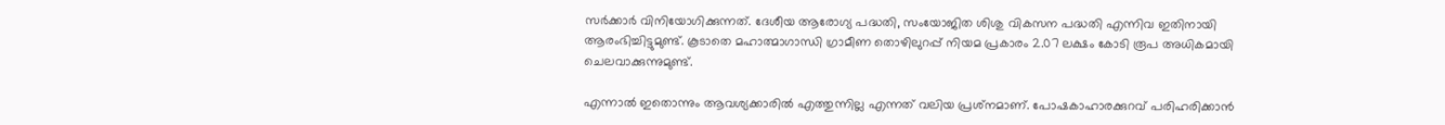സര്‍ക്കാര്‍ വിനിയോഗിക്കുന്നത്. ദേശീയ ആരോഗ്യ പദ്ധതി, സംയോജിത ശിശു വികസന പദ്ധതി എന്നിവ ഇതിനായി ആരംഭിച്ചിട്ടുമുണ്ട്. കൂടാതെ മഹാത്മാഗാന്ധി ഗ്രാമീണ തൊഴിലുറപ്പ് നിയമ പ്രകാരം 2.07 ലക്ഷം കോടി രൂപ അധികമായി ചെലവാക്കുന്നുമുണ്ട്.

എന്നാല്‍ ഇതൊന്നും ആവശ്യക്കാരില്‍ എത്തുന്നില്ല എന്നത് വലിയ പ്രശ്‌നമാണ്. പോഷകാഹാരക്കുറവ് പരിഹരിക്കാന്‍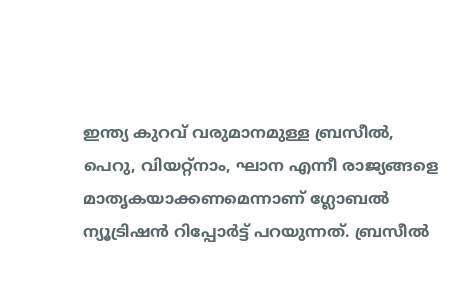ഇന്ത്യ കുറവ് വരുമാനമുള്ള ബ്രസീല്‍, പെറു, വിയറ്റ്‌നാം, ഘാന എന്നീ രാജ്യങ്ങളെ മാതൃകയാക്കണമെന്നാണ് ഗ്ലോബല്‍ ന്യൂട്രിഷന്‍ റിപ്പോര്‍ട്ട് പറയുന്നത്. ബ്രസീല്‍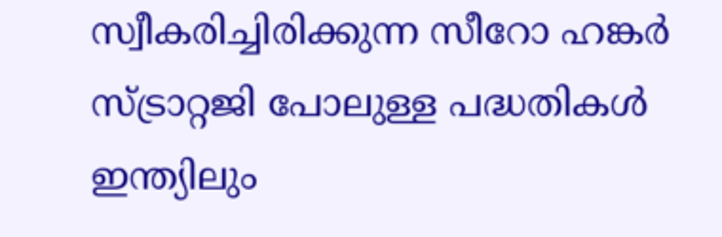സ്വീകരിച്ചിരിക്കുന്ന സീറോ ഹങ്കര്‍ സ്ട്രാറ്റജി പോലുള്ള പദ്ധതികള്‍ ഇന്ത്യിലും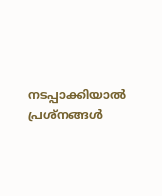നടപ്പാക്കിയാല്‍ പ്രശ്‌നങ്ങള്‍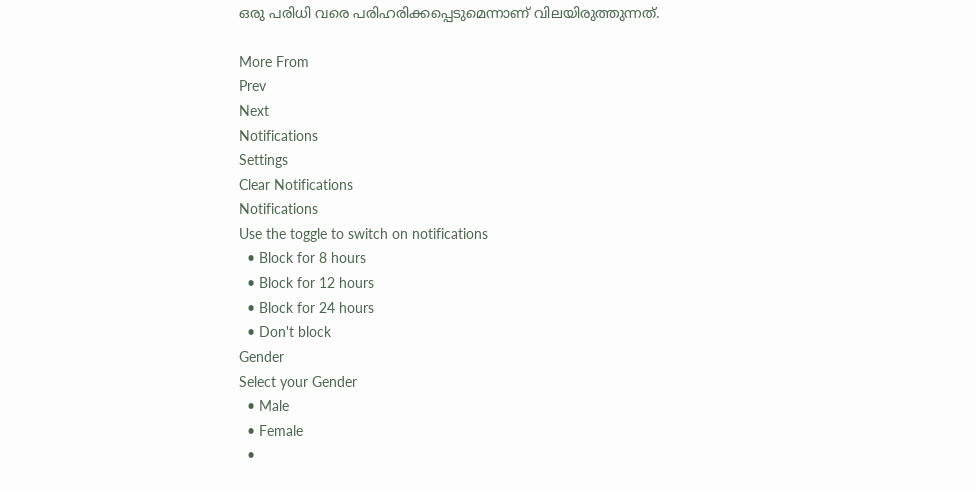ഒരു പരിധി വരെ പരിഹരിക്കപ്പെടുമെന്നാണ് വിലയിരുത്തുന്നത്.

More From
Prev
Next
Notifications
Settings
Clear Notifications
Notifications
Use the toggle to switch on notifications
  • Block for 8 hours
  • Block for 12 hours
  • Block for 24 hours
  • Don't block
Gender
Select your Gender
  • Male
  • Female
  •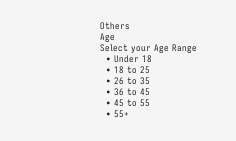Others
Age
Select your Age Range
  • Under 18
  • 18 to 25
  • 26 to 35
  • 36 to 45
  • 45 to 55
  • 55+